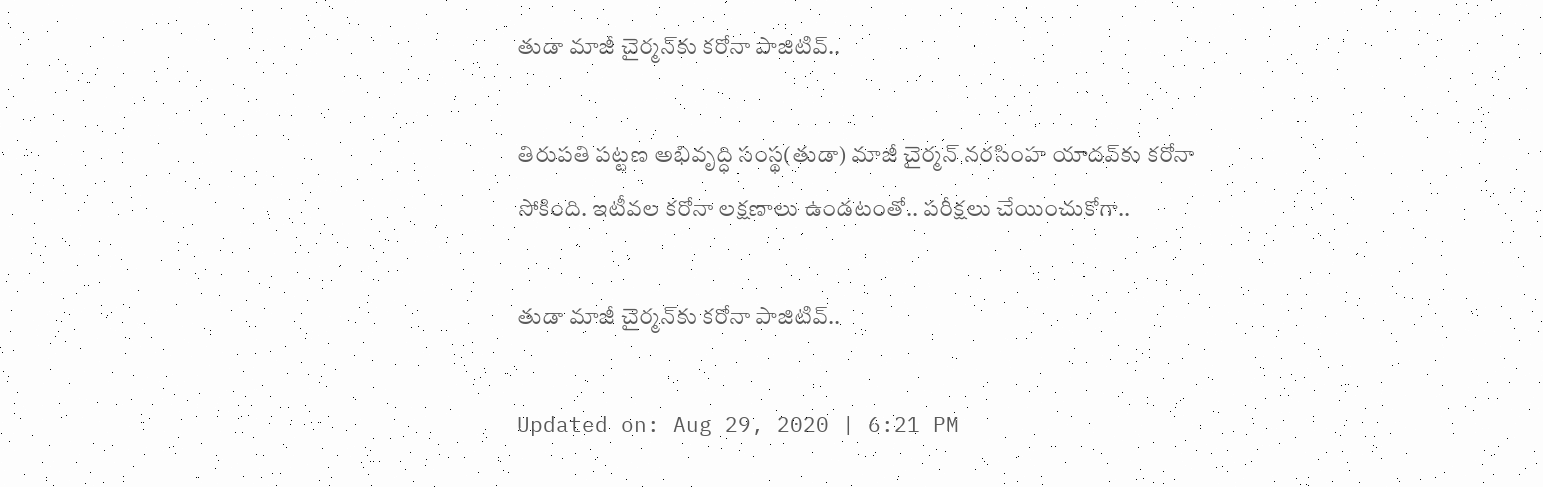తుడా మాజీ చైర్మన్‌కు కరోనా పాజిటివ్..

తిరుపతి పట్టణ అభివృద్ధి సంస్థ(తుడా) మాజీ చైర్మన్ నరసింహ యాదవ్‌కు కరోనా సోకింది. ఇటీవల కరోనా లక్షణాలు ఉండటంతో.. పరీక్షలు చేయించుకోగా..

తుడా మాజీ చైర్మన్‌కు కరోనా పాజిటివ్..

Updated on: Aug 29, 2020 | 6:21 PM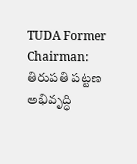TUDA Former Chairman: తిరుపతి పట్టణ అభివృద్ధి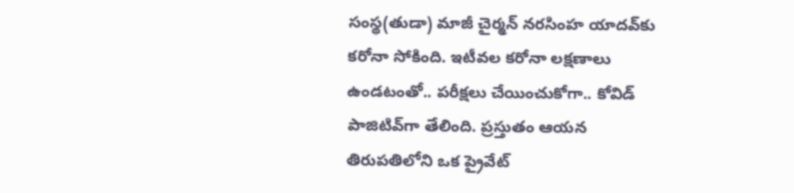సంస్థ(తుడా) మాజీ చైర్మన్ నరసింహ యాదవ్‌కు కరోనా సోకింది. ఇటీవల కరోనా లక్షణాలు ఉండటంతో.. పరీక్షలు చేయించుకోగా.. కోవిడ్ పాజిటివ్‌గా తేలింది. ప్రస్తుతం ఆయన తిరుపతిలోని ఒక ప్రైవేట్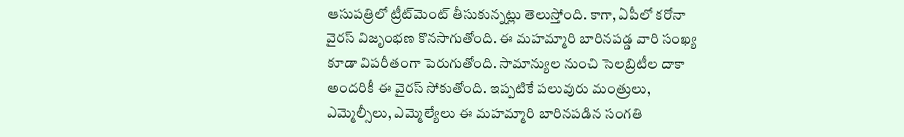ఆసుపత్రిలో ట్రీట్‌మెంట్‌ తీసుకున్నట్లు తెలుస్తోంది. కాగా, ఏపీలో కరోనా వైరస్ విజృంభణ కొనసాగుతోంది. ఈ మహమ్మారి బారినపడ్డ వారి సంఖ్య కూడా విపరీతంగా పెరుగుతోంది. సామాన్యుల నుంచి సెలబ్రిటీల దాకా అందరికీ ఈ వైరస్ సోకుతోంది. ఇప్పటికే పలువురు మంత్రులు, ఎమ్మెల్సీలు, ఎమ్మెల్యేలు ఈ మహమ్మారి బారినపడిన సంగతి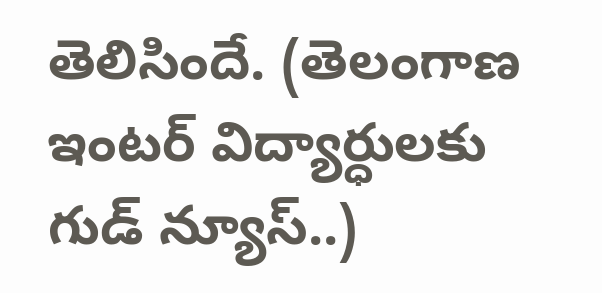తెలిసిందే. (తెలంగాణ ఇంటర్ విద్యార్ధులకు గుడ్ న్యూస్..)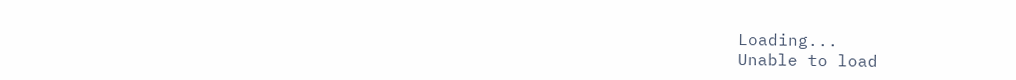Loading...
Unable to load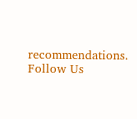recommendations.
Follow Us